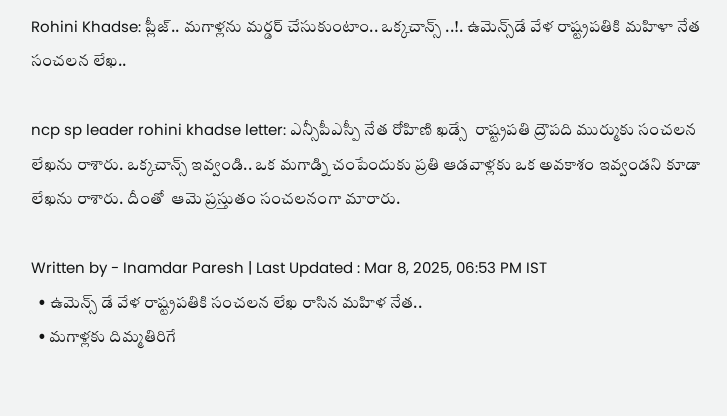Rohini Khadse: ప్లీజ్.. మగాళ్లను మర్డర్ చేసుకుంటాం.. ఒక్కచాన్స్ ..!. ఉమెన్స్‌డే వేళ రాష్ట్రపతికి మహిళా నేత సంచలన లేఖ..

ncp sp leader rohini khadse letter: ఎన్సీపీఎస్పీ నేత రోహిణి ఖడ్సే  రాష్ట్రపతి ద్రౌపది ముర్ముకు సంచలన లేఖను రాశారు. ఒక్కచాన్స్ ఇవ్వండి.. ఒక మగాడ్ని చంపేందుకు ప్రతి ఆడవాళ్లకు ఒక అవకాశం ఇవ్వండని కూడా లేఖను రాశారు. దీంతో  ఆమె ప్రస్తుతం సంచలనంగా మారారు.

Written by - Inamdar Paresh | Last Updated : Mar 8, 2025, 06:53 PM IST
  • ఉమెన్స్ డే వేళ రాష్ట్రపతికి సంచలన లేఖ రాసిన మహిళ నేత..
  • మగాళ్లకు దిమ్మతిరిగే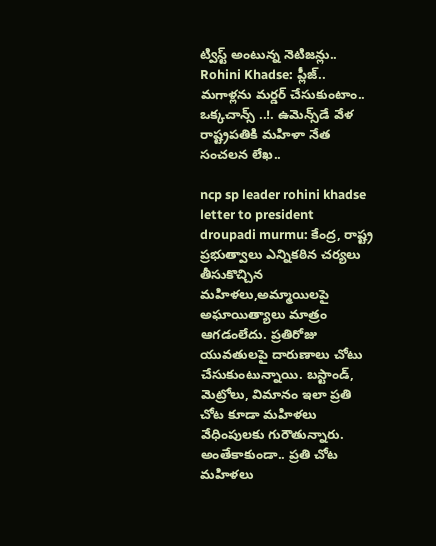ట్విస్ట్ అంటున్న నెటిజన్లు..
Rohini Khadse: ప్లీజ్..  మగాళ్లను మర్డర్ చేసుకుంటాం.. ఒక్కచాన్స్ ..!. ఉమెన్స్‌డే వేళ రాష్ట్రపతికి మహిళా నేత సంచలన లేఖ..

ncp sp leader rohini khadse letter to president droupadi murmu: కేంద్ర, రాష్ట్ర ప్రభుత్వాలు ఎన్నికఠిన చర్యలు తీసుకొచ్చిన మహిళలు,అమ్మాయిలపై అఘాయిత్యాలు మాత్రం ఆగడంలేదు. ప్రతిరోజు యువతులపై దారుణాలు చోటు చేసుకుంటున్నాయి. బస్టాండ్, మెట్రోలు, విమానం ఇలా ప్రతి చోట కూడా మహిళలు వేధింపులకు గురౌతున్నారు. అంతేకాకుండా.. ప్రతి చోట మహిళలు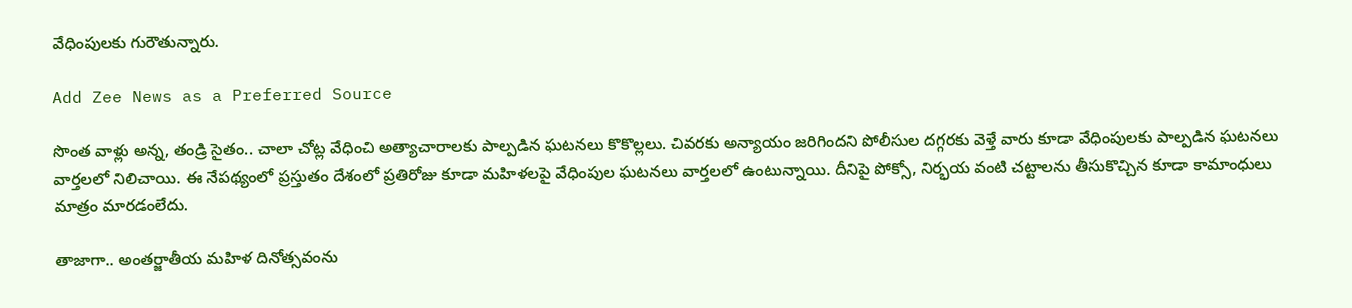వేధింపులకు గురౌతున్నారు.

Add Zee News as a Preferred Source

సొంత వాళ్లు అన్న, తండ్రి సైతం.. చాలా చోట్ల వేధించి అత్యాచారాలకు పాల్పడిన ఘటనలు కొకొల్లలు. చివరకు అన్యాయం జరిగిందని పోలీసుల దగ్గరకు వెళ్తే వారు కూడా వేధింపులకు పాల్పడిన ఘటనలు వార్తలలో నిలిచాయి. ఈ నేపథ్యంలో ప్రస్తుతం దేశంలో ప్రతిరోజు కూడా మహిళలపై వేధింపుల ఘటనలు వార్తలలో ఉంటున్నాయి. దీనిపై పోక్సో, నిర్భయ వంటి చట్టాలను తీసుకొచ్చిన కూడా కామాంధులు మాత్రం మారడంలేదు.

తాజాగా.. అంతర్జాతీయ మహిళ దినోత్సవంను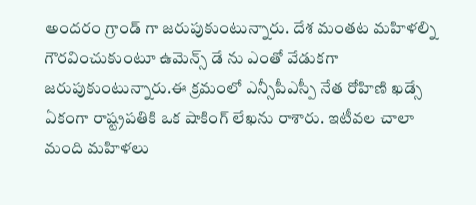అందరం గ్రాండ్ గా జరుపుకుంటున్నారు. దేశ మంతట మహిళల్ని గౌరవించుకుంటూ ఉమెన్స్ డే ను ఎంతో వేడుకగా జరుపుకుంటున్నారు.ఈ క్రమంలో ఎన్సీపీఎస్పీ నేత రోహిణి ఖడ్సే ఏకంగా రాష్ట్రపతికి ఒక షాకింగ్ లేఖను రాశారు. ఇటీవల చాలా మంది మహిళలు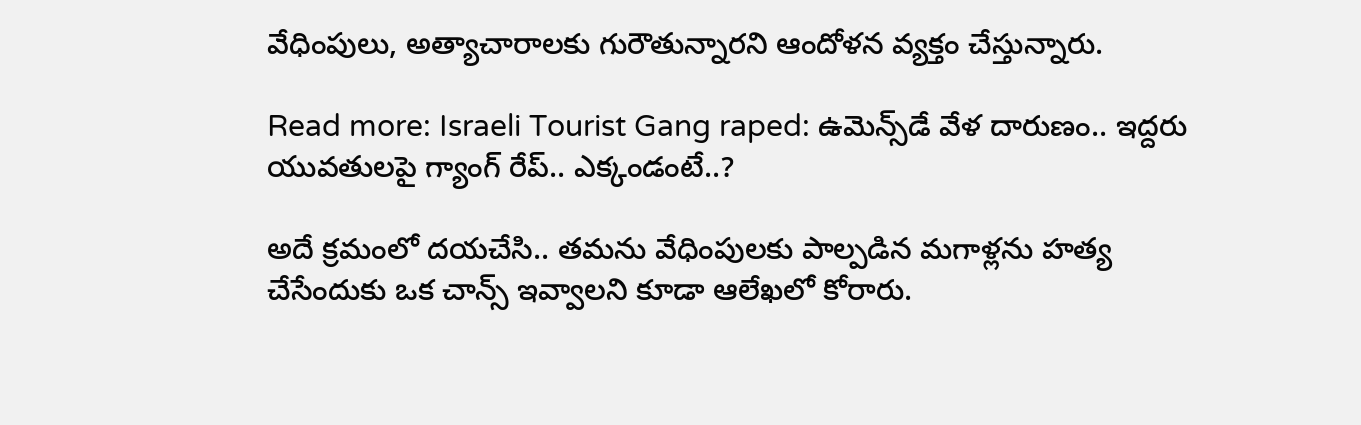వేధింపులు, అత్యాచారాలకు గురౌతున్నారని ఆందోళన వ్యక్తం చేస్తున్నారు.

Read more: Israeli Tourist Gang raped: ఉమెన్స్‌డే వేళ దారుణం.. ఇద్దరు యువతులపై గ్యాంగ్ రేప్.. ఎక్కండంటే..?

అదే క్రమంలో దయచేసి.. తమను వేధింపులకు పాల్పడిన మగాళ్లను హత్య చేసేందుకు ఒక చాన్స్ ఇవ్వాలని కూడా ఆలేఖలో కోరారు.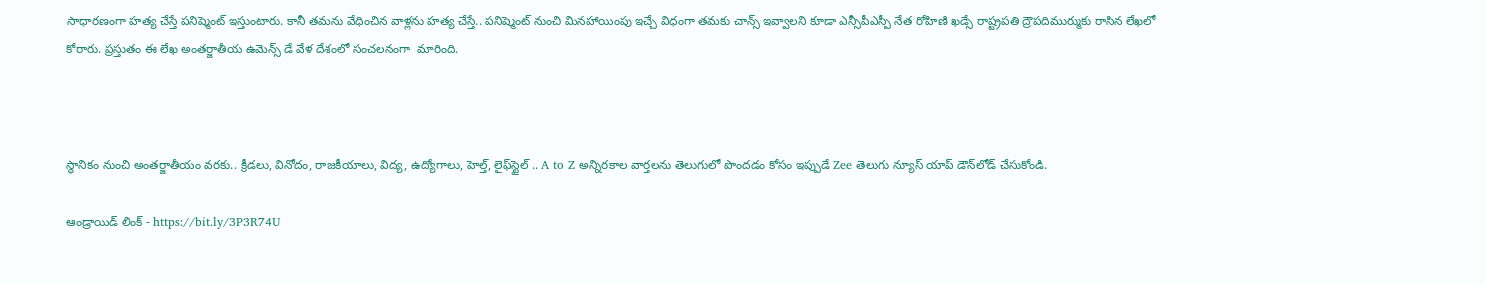సాధారణంగా హత్య చేస్తే పనిష్మెంట్ ఇస్తుంటారు. కానీ తమను వేధించిన వాళ్లను హత్య చేస్తే.. పనిష్మెంట్ నుంచి మినహాయింపు ఇచ్చే విధంగా తమకు చాన్స్ ఇవ్వాలని కూడా ఎన్సీపీఎస్పీ నేత రోహిణి ఖడ్సే రాష్ట్రపతి ద్రౌపదిముర్ముకు రాసిన లేఖలో కోరారు. ప్రస్తుతం ఈ లేఖ అంతర్జాతీయ ఉమెన్స్ డే వేళ దేశంలో సంచలనంగా  మారింది.



స్థానికం నుంచి అంతర్జాతీయం వరకు.. క్రీడలు, వినోదం, రాజకీయాలు, విద్య, ఉద్యోగాలు, హెల్త్, లైఫ్‌స్టైల్ .. A to Z అన్నిరకాల వార్తలను తెలుగులో పొందడం కోసం ఇప్పుడే Zee తెలుగు న్యూస్ యాప్ డౌన్‌లోడ్ చేసుకోండి.

ఆండ్రాయిడ్ లింక్ - https://bit.ly/3P3R74U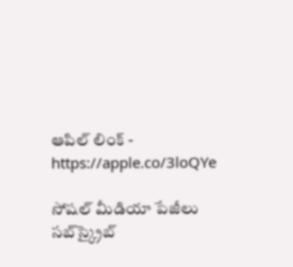ఆపిల్ లింక్ - https://apple.co/3loQYe

సోషల్ మీడియా పేజీలు సబ్‌స్క్రైబ్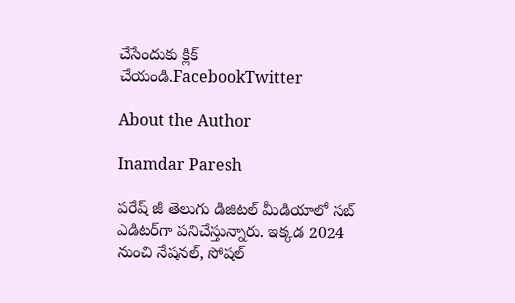చేసేందుకు క్లిక్ చేయండి.FacebookTwitter

About the Author

Inamdar Paresh

పరేష్ జీ తెలుగు డిజిటల్ మీడియాలో సబ్ ఎడిటర్‌గా పనిచేస్తున్నారు. ఇక్కడ 2024 నుంచి నేషనల్, సోషల్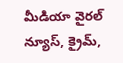మీడియా వైరల్ న్యూస్, క్రైమ్,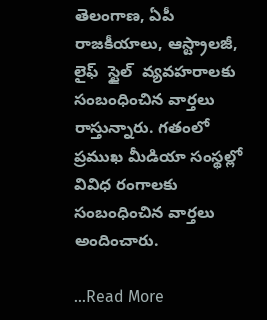తెలంగాణ, ఏపీ రాజకీయాలు, ఆస్ట్రాలజీ, లైఫ్  స్టైల్  వ్యవహరాలకు సంబంధించిన వార్తలు రాస్తున్నారు. గతంలో ప్రముఖ మీడియా సంస్థల్లో వివిధ రంగాలకు సంబంధించిన వార్తలు అందించారు.

...Read More